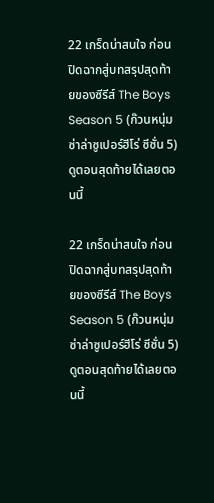22 เกร็ดน่าสนใจ ก่อนปิดฉากสู่บทสรุปสุดท้ายของซีรีส์ The Boys Season 5 (ก๊วนหนุ่มซ่าล่าซูเปอร์ฮีโร่ ซีซั่น 5) ดูตอนสุดท้ายได้เลยตอนนี้

22 เกร็ดน่าสนใจ ก่อนปิดฉากสู่บทสรุปสุดท้ายของซีรีส์ The Boys Season 5 (ก๊วนหนุ่มซ่าล่าซูเปอร์ฮีโร่ ซีซั่น 5) ดูตอนสุดท้ายได้เลยตอนนี้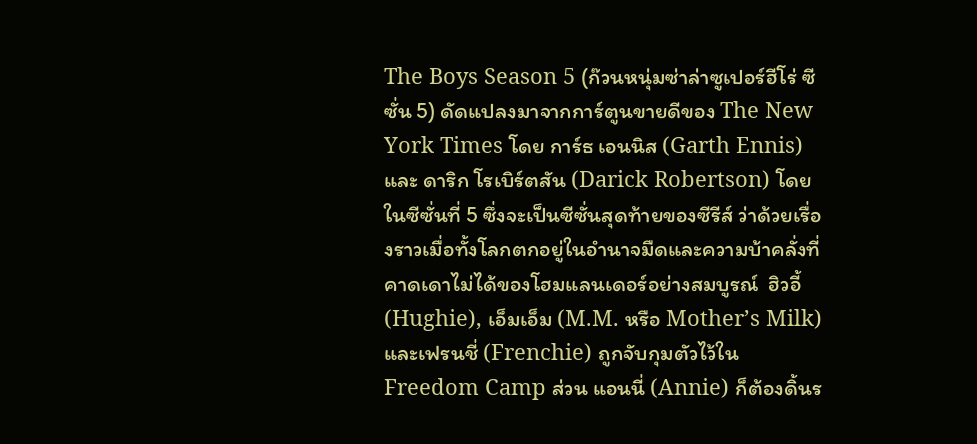The Boys Season 5 (ก๊วนหนุ่มซ่าล่าซูเปอร์ฮีโร่ ซีซั่น 5) ดัดแปลงมาจากการ์ตูนขายดีของ The New York Times โดย การ์ธ เอนนิส (Garth Ennis) และ ดาริก โรเบิร์ตสัน (Darick Robertson) โดยในซีซั่นที่ 5 ซึ่งจะเป็นซีซั่นสุดท้ายของซีรีส์ ว่าด้วยเรื่องราวเมื่อทั้งโลกตกอยู่ในอำนาจมืดและความบ้าคลั่งที่คาดเดาไม่ได้ของโฮมแลนเดอร์อย่างสมบูรณ์  ฮิวอี้ (Hughie), เอ็มเอ็ม (M.M. หรือ Mother’s Milk) และเฟรนชี่ (Frenchie) ถูกจับกุมตัวไว้ใน Freedom Camp ส่วน แอนนี่ (Annie) ก็ต้องดิ้นร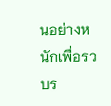นอย่างหนักเพื่อรวบร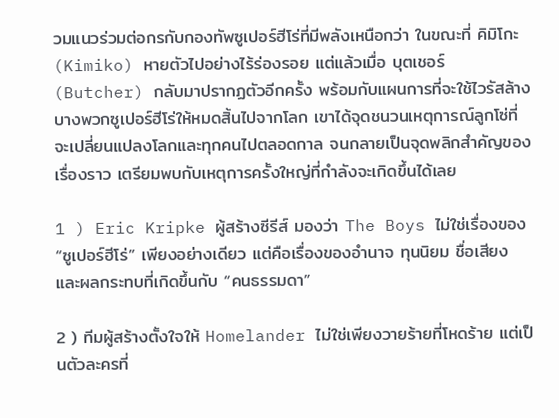วมแนวร่วมต่อกรกับกองทัพซูเปอร์ฮีโร่ที่มีพลังเหนือกว่า ในขณะที่ คิมิโกะ (Kimiko) หายตัวไปอย่างไร้ร่องรอย แต่แล้วเมื่อ บุตเชอร์ (Butcher) กลับมาปรากฏตัวอีกครั้ง พร้อมกับแผนการที่จะใช้ไวรัสล้างบางพวกซูเปอร์ฮีโร่ให้หมดสิ้นไปจากโลก เขาได้จุดชนวนเหตุการณ์ลูกโซ่ที่จะเปลี่ยนแปลงโลกและทุกคนไปตลอดกาล จนกลายเป็นจุดพลิกสำคัญของเรื่องราว เตรียมพบกับเหตุการครั้งใหญ่ที่กำลังจะเกิดขึ้นได้เลย

1 ) Eric Kripke ผู้สร้างซีรีส์ มองว่า The Boys ไม่ใช่เรื่องของ “ซูเปอร์ฮีโร่” เพียงอย่างเดียว แต่คือเรื่องของอำนาจ ทุนนิยม ชื่อเสียง และผลกระทบที่เกิดขึ้นกับ “คนธรรมดา”

2 ) ทีมผู้สร้างตั้งใจให้ Homelander ไม่ใช่เพียงวายร้ายที่โหดร้าย แต่เป็นตัวละครที่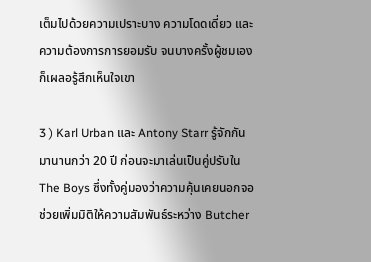เต็มไปด้วยความเปราะบาง ความโดดเดี่ยว และความต้องการการยอมรับ จนบางครั้งผู้ชมเองก็เผลอรู้สึกเห็นใจเขา

3 ) Karl Urban และ Antony Starr รู้จักกันมานานกว่า 20 ปี ก่อนจะมาเล่นเป็นคู่ปรับใน The Boys ซึ่งทั้งคู่มองว่าความคุ้นเคยนอกจอช่วยเพิ่มมิติให้ความสัมพันธ์ระหว่าง Butcher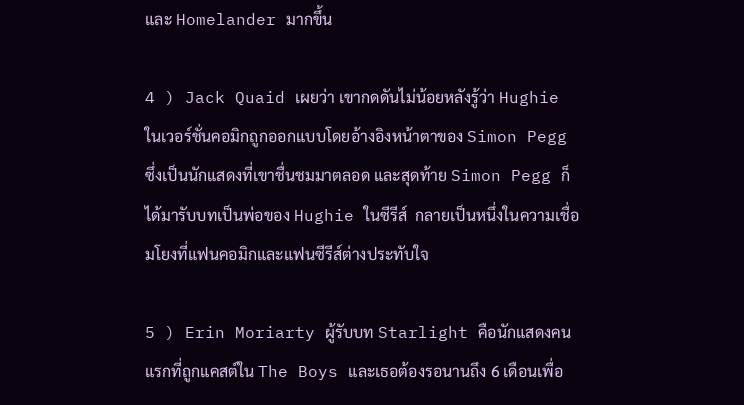และ Homelander มากขึ้น

4 ) Jack Quaid เผยว่า เขากดดันไม่น้อยหลังรู้ว่า Hughie ในเวอร์ชั่นคอมิกถูกออกแบบโดยอ้างอิงหน้าตาของ Simon Pegg ซึ่งเป็นนักแสดงที่เขาชื่นชมมาตลอด และสุดท้าย Simon Pegg ก็ได้มารับบทเป็นพ่อของ Hughie ในซีรีส์  กลายเป็นหนึ่งในความเชื่อมโยงที่แฟนคอมิกและแฟนซีรีส์ต่างประทับใจ

5 ) Erin Moriarty ผู้รับบท Starlight คือนักแสดงคนแรกที่ถูกแคสต์ใน The Boys และเธอต้องรอนานถึง 6 เดือนเพื่อ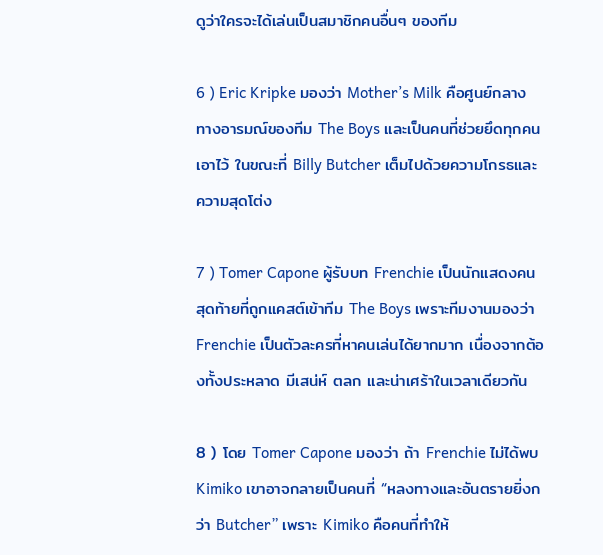ดูว่าใครจะได้เล่นเป็นสมาชิกคนอื่นๆ ของทีม

6 ) Eric Kripke มองว่า Mother’s Milk คือศูนย์กลางทางอารมณ์ของทีม The Boys และเป็นคนที่ช่วยยึดทุกคนเอาไว้ ในขณะที่ Billy Butcher เต็มไปด้วยความโกรธและความสุดโต่ง

7 ) Tomer Capone ผู้รับบท Frenchie เป็นนักแสดงคนสุดท้ายที่ถูกแคสต์เข้าทีม The Boys เพราะทีมงานมองว่า Frenchie เป็นตัวละครที่หาคนเล่นได้ยากมาก เนื่องจากต้องทั้งประหลาด มีเสน่ห์ ตลก และน่าเศร้าในเวลาเดียวกัน

8 ) โดย Tomer Capone มองว่า ถ้า Frenchie ไม่ได้พบ Kimiko เขาอาจกลายเป็นคนที่ “หลงทางและอันตรายยิ่งกว่า Butcher” เพราะ Kimiko คือคนที่ทำให้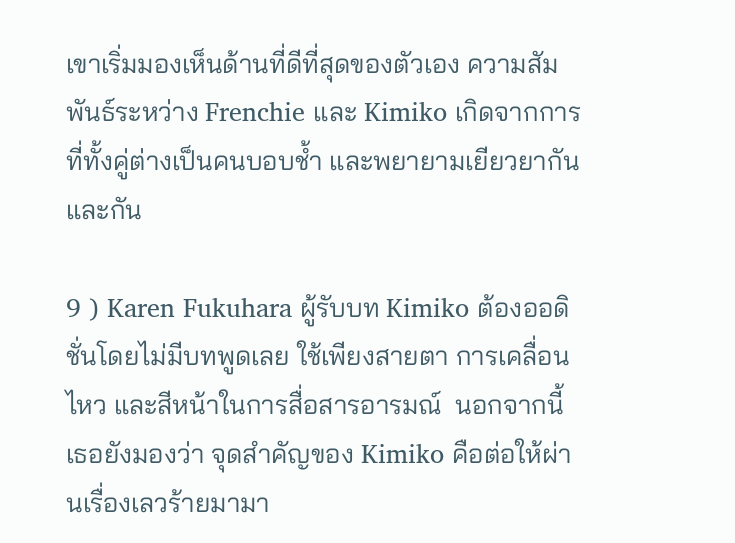เขาเริ่มมองเห็นด้านที่ดีที่สุดของตัวเอง ความสัมพันธ์ระหว่าง Frenchie และ Kimiko เกิดจากการที่ทั้งคู่ต่างเป็นคนบอบช้ำ และพยายามเยียวยากันและกัน

9 ) Karen Fukuhara ผู้รับบท Kimiko ต้องออดิชั่นโดยไม่มีบทพูดเลย ใช้เพียงสายตา การเคลื่อนไหว และสีหน้าในการสื่อสารอารมณ์  นอกจากนี้เธอยังมองว่า จุดสำคัญของ Kimiko คือต่อให้ผ่านเรื่องเลวร้ายมามา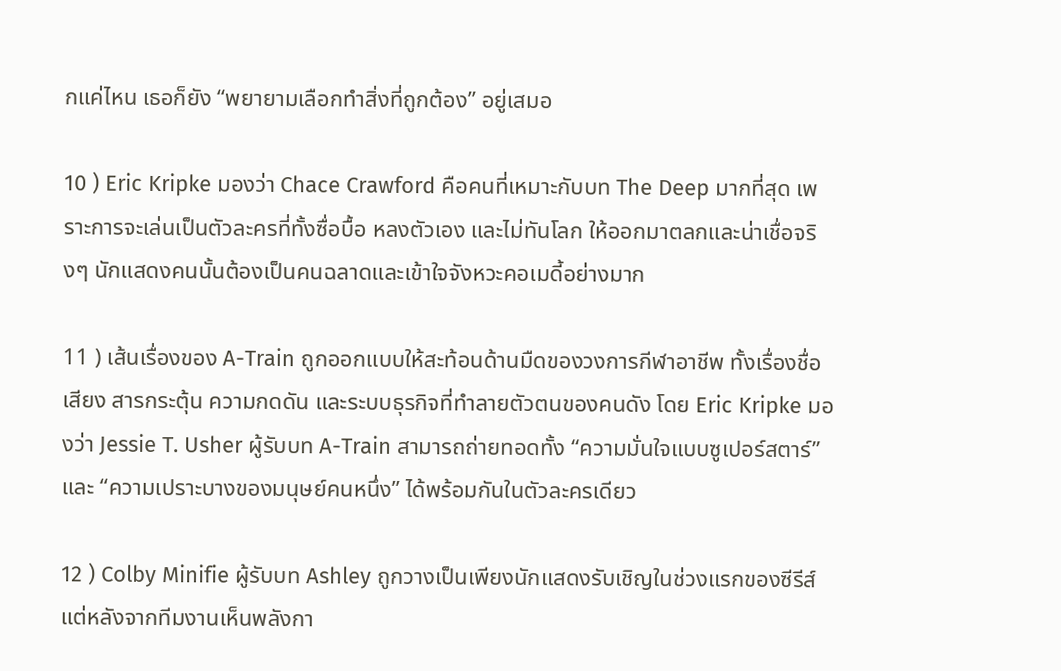กแค่ไหน เธอก็ยัง “พยายามเลือกทำสิ่งที่ถูกต้อง” อยู่เสมอ

10 ) Eric Kripke มองว่า Chace Crawford คือคนที่เหมาะกับบท The Deep มากที่สุด เพราะการจะเล่นเป็นตัวละครที่ทั้งซื่อบื้อ หลงตัวเอง และไม่ทันโลก ให้ออกมาตลกและน่าเชื่อจริงๆ นักแสดงคนนั้นต้องเป็นคนฉลาดและเข้าใจจังหวะคอเมดี้อย่างมาก

11 ) เส้นเรื่องของ A-Train ถูกออกแบบให้สะท้อนด้านมืดของวงการกีฬาอาชีพ ทั้งเรื่องชื่อเสียง สารกระตุ้น ความกดดัน และระบบธุรกิจที่ทำลายตัวตนของคนดัง โดย Eric Kripke มองว่า Jessie T. Usher ผู้รับบท A-Train สามารถถ่ายทอดทั้ง “ความมั่นใจแบบซูเปอร์สตาร์” และ “ความเปราะบางของมนุษย์คนหนึ่ง” ได้พร้อมกันในตัวละครเดียว

12 ) Colby Minifie ผู้รับบท Ashley ถูกวางเป็นเพียงนักแสดงรับเชิญในช่วงแรกของซีรีส์ แต่หลังจากทีมงานเห็นพลังกา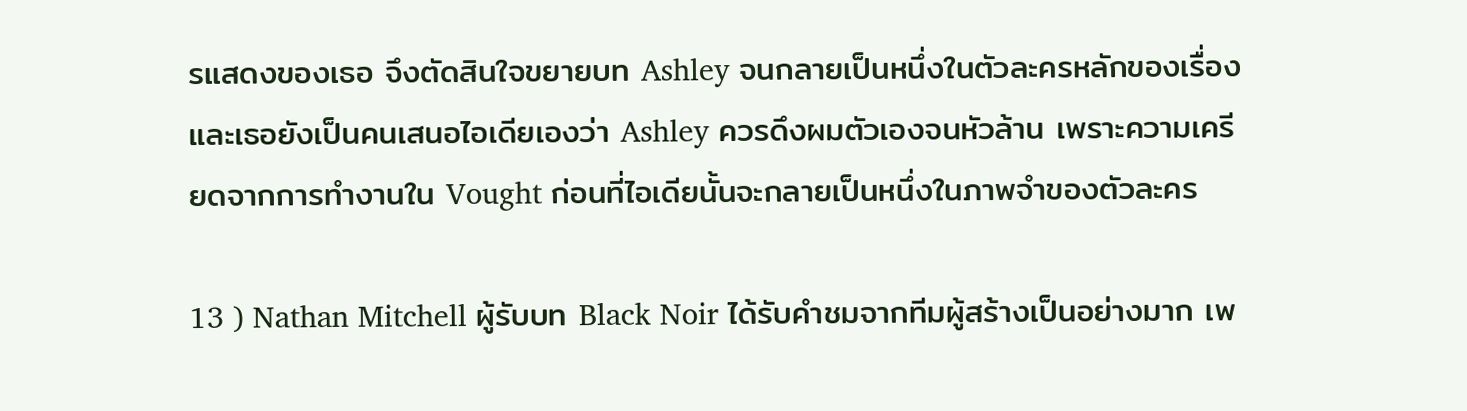รแสดงของเธอ จึงตัดสินใจขยายบท Ashley จนกลายเป็นหนึ่งในตัวละครหลักของเรื่อง และเธอยังเป็นคนเสนอไอเดียเองว่า Ashley ควรดึงผมตัวเองจนหัวล้าน เพราะความเครียดจากการทำงานใน Vought ก่อนที่ไอเดียนั้นจะกลายเป็นหนึ่งในภาพจำของตัวละคร

13 ) Nathan Mitchell ผู้รับบท Black Noir ได้รับคำชมจากทีมผู้สร้างเป็นอย่างมาก เพ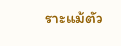ราะแม้ตัว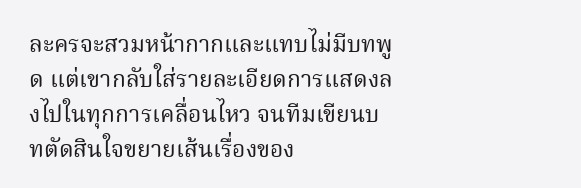ละครจะสวมหน้ากากและแทบไม่มีบทพูด แต่เขากลับใส่รายละเอียดการแสดงลงไปในทุกการเคลื่อนไหว จนทีมเขียนบทตัดสินใจขยายเส้นเรื่องของ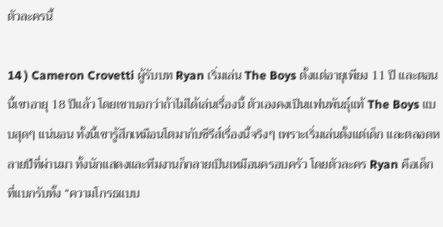ตัวละครนี้

14 ) Cameron Crovetti ผู้รับบท Ryan เริ่มเล่น The Boys ตั้งแต่อายุเพียง 11 ปี และตอนนี้เขาอายุ 18 ปีแล้ว โดยเขาบอกว่าถ้าไม่ได้เล่นเรื่องนี้ ตัวเองคงเป็นแฟนพันธุ์แท้ The Boys แบบสุดๆ แน่นอน ทั้งนี้เขารู้สึกเหมือนโตมากับซีรีส์เรื่องนี้จริงๆ เพราะเริ่มเล่นตั้งแต่เด็ก และตลอดหลายปีที่ผ่านมา ทั้งนักแสดงและทีมงานก็กลายเป็นเหมือนครอบครัว โดยตัวละคร Ryan คือเด็กที่แบกรับทั้ง “ความโกรธแบบ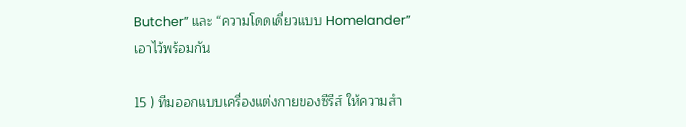Butcher” และ “ความโดดเดี่ยวแบบ Homelander” เอาไว้พร้อมกัน

15 ) ทีมออกแบบเครื่องแต่งกายของซีรีส์ ให้ความสำ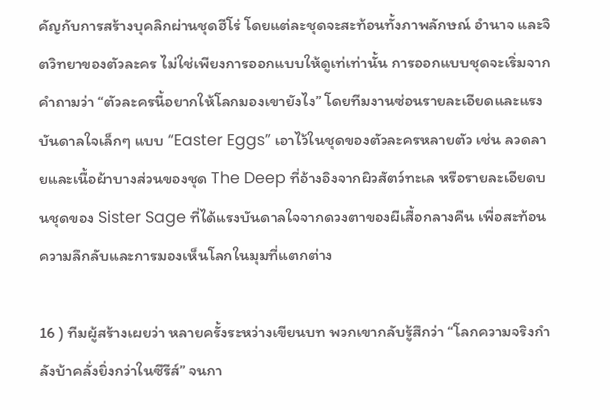คัญกับการสร้างบุคลิกผ่านชุดฮีโร่ โดยแต่ละชุดจะสะท้อนทั้งภาพลักษณ์ อำนาจ และจิตวิทยาของตัวละคร ไม่ใช่เพียงการออกแบบให้ดูเท่เท่านั้น การออกแบบชุดจะเริ่มจากคำถามว่า “ตัวละครนี้อยากให้โลกมองเขายังไง” โดยทีมงานซ่อนรายละเอียดและแรงบันดาลใจเล็กๆ แบบ “Easter Eggs” เอาไว้ในชุดของตัวละครหลายตัว เช่น ลวดลายและเนื้อผ้าบางส่วนของชุด The Deep ที่อ้างอิงจากผิวสัตว์ทะเล หรือรายละเอียดบนชุดของ Sister Sage ที่ได้แรงบันดาลใจจากดวงตาของผีเสื้อกลางคืน เพื่อสะท้อนความลึกลับและการมองเห็นโลกในมุมที่แตกต่าง

16 ) ทีมผู้สร้างเผยว่า หลายครั้งระหว่างเขียนบท พวกเขากลับรู้สึกว่า “โลกความจริงกำลังบ้าคลั่งยิ่งกว่าในซีรีส์” จนกา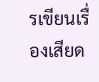รเขียนเรื่องเสียด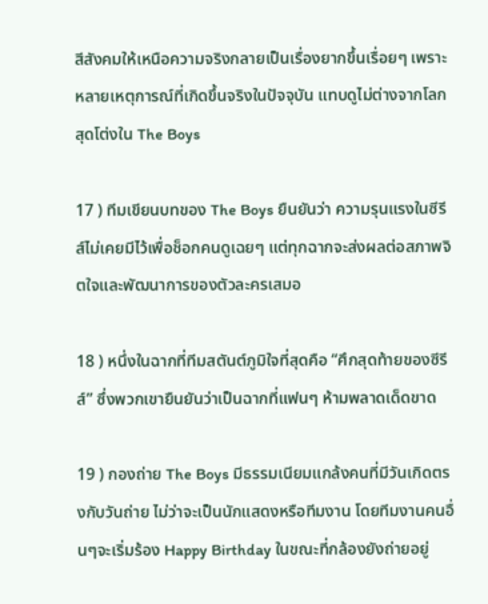สีสังคมให้เหนือความจริงกลายเป็นเรื่องยากขึ้นเรื่อยๆ เพราะหลายเหตุการณ์ที่เกิดขึ้นจริงในปัจจุบัน แทบดูไม่ต่างจากโลกสุดโต่งใน The Boys

17 ) ทีมเขียนบทของ The Boys ยืนยันว่า ความรุนแรงในซีรีส์ไม่เคยมีไว้เพื่อช็อกคนดูเฉยๆ แต่ทุกฉากจะส่งผลต่อสภาพจิตใจและพัฒนาการของตัวละครเสมอ

18 ) หนึ่งในฉากที่ทีมสตันต์ภูมิใจที่สุดคือ “ศึกสุดท้ายของซีรีส์” ซึ่งพวกเขายืนยันว่าเป็นฉากที่แฟนๆ ห้ามพลาดเด็ดขาด

19 ) กองถ่าย The Boys มีธรรมเนียมแกล้งคนที่มีวันเกิดตรงกับวันถ่าย ไม่ว่าจะเป็นนักแสดงหรือทีมงาน โดยทีมงานคนอื่นๆจะเริ่มร้อง Happy Birthday ในขณะที่กล้องยังถ่ายอยู่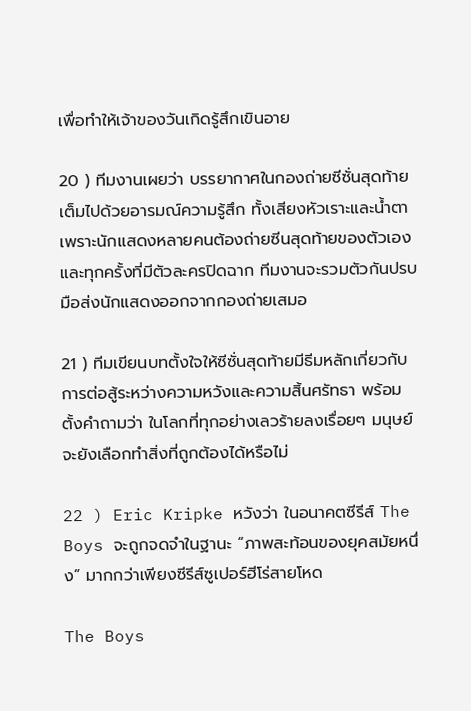เพื่อทำให้เจ้าของวันเกิดรู้สึกเขินอาย

20 ) ทีมงานเผยว่า บรรยากาศในกองถ่ายซีซั่นสุดท้ายเต็มไปด้วยอารมณ์ความรู้สึก ทั้งเสียงหัวเราะและน้ำตา เพราะนักแสดงหลายคนต้องถ่ายซีนสุดท้ายของตัวเอง และทุกครั้งที่มีตัวละครปิดฉาก ทีมงานจะรวมตัวกันปรบมือส่งนักแสดงออกจากกองถ่ายเสมอ

21 ) ทีมเขียนบทตั้งใจให้ซีซั่นสุดท้ายมีธีมหลักเกี่ยวกับ การต่อสู้ระหว่างความหวังและความสิ้นศรัทธา พร้อมตั้งคำถามว่า ในโลกที่ทุกอย่างเลวร้ายลงเรื่อยๆ มนุษย์จะยังเลือกทำสิ่งที่ถูกต้องได้หรือไม่

22 ) Eric Kripke หวังว่า ในอนาคตซีรีส์ The Boys จะถูกจดจำในฐานะ “ภาพสะท้อนของยุคสมัยหนึ่ง” มากกว่าเพียงซีรีส์ซูเปอร์ฮีโร่สายโหด

The Boys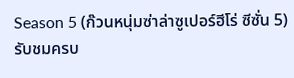Season 5 (ก๊วนหนุ่มซ่าล่าซูเปอร์ฮีโร่ ซีซั่น 5) รับชมครบ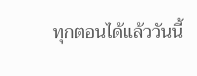ทุกตอนได้แล้ววันนี้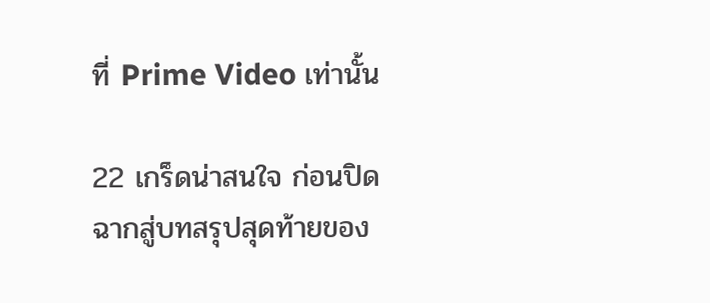ที่ Prime Video เท่านั้น

22 เกร็ดน่าสนใจ ก่อนปิดฉากสู่บทสรุปสุดท้ายของ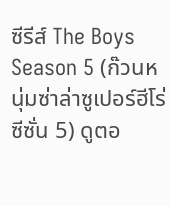ซีรีส์ The Boys Season 5 (ก๊วนหนุ่มซ่าล่าซูเปอร์ฮีโร่ ซีซั่น 5) ดูตอ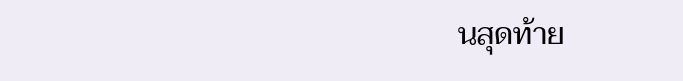นสุดท้าย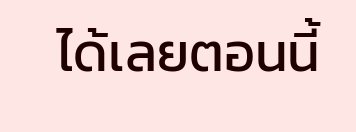ได้เลยตอนนี้